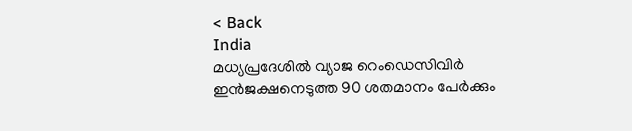< Back
India
മധ്യപ്രദേശിൽ വ്യാജ റെംഡെസിവിർ ഇൻജക്ഷനെടുത്ത 90 ശതമാനം പേർക്കും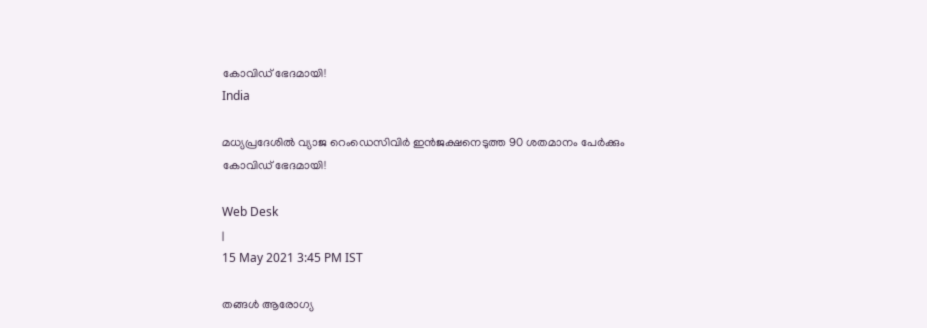കോവിഡ് ഭേദമായി!
India

മധ്യപ്രദേശിൽ വ്യാജ റെംഡെസിവിർ ഇൻജക്ഷനെടുത്ത 90 ശതമാനം പേർക്കും കോവിഡ് ഭേദമായി!

Web Desk
|
15 May 2021 3:45 PM IST

തങ്ങൾ ആരോഗ്യ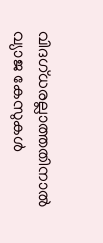വിദഗ്ധരല്ലാത്തതിനാല്‍ വ്യാജ കേസുകള്‍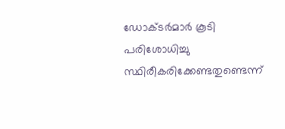ഡോക്ടർമാർ കൂടി പരിശോധിച്ചു സ്ഥിരീകരിക്കേണ്ടതുണ്ടെന്ന്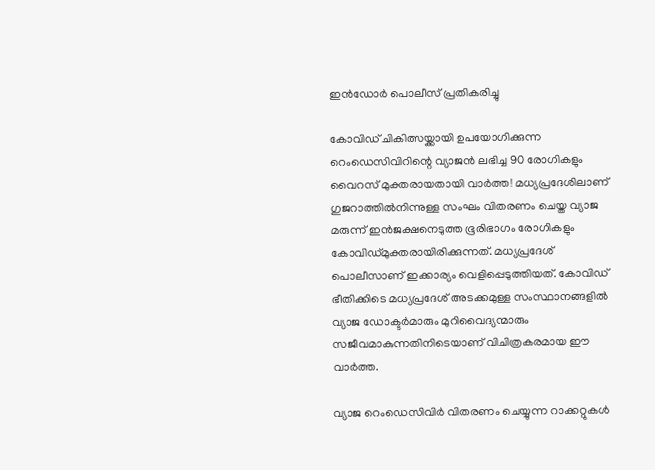ഇൻഡോർ പൊലീസ് പ്രതികരിച്ചു

കോവിഡ് ചികിത്സയ്ക്കായി ഉപയോഗിക്കുന്ന റെംഡെസിവിറിന്റെ വ്യാജൻ ലഭിച്ച 90 രോഗികളും വൈറസ് മുക്തരായതായി വാർത്ത! മധ്യപ്രദേശിലാണ് ഗുജറാത്തിൽനിന്നുള്ള സംഘം വിതരണം ചെയ്ത വ്യാജ മരുന്ന് ഇൻജക്ഷനെടുത്ത ഭൂരിഭാഗം രോഗികളും കോവിഡ്മുക്തരായിരിക്കുന്നത്. മധ്യപ്രദേശ് പൊലീസാണ് ഇക്കാര്യം വെളിപ്പെടുത്തിയത്. കോവിഡ് ഭീതിക്കിടെ മധ്യപ്രദേശ് അടക്കമുള്ള സംസ്ഥാനങ്ങളിൽ വ്യാജ ഡോക്ടർമാരും മുറിവൈദ്യന്മാരും സജീവമാകുന്നതിനിടെയാണ് വിചിത്രകരമായ ഈ വാർത്ത.

വ്യാജ റെംഡെസിവിർ വിതരണം ചെയ്യുന്ന റാക്കറ്റുകൾ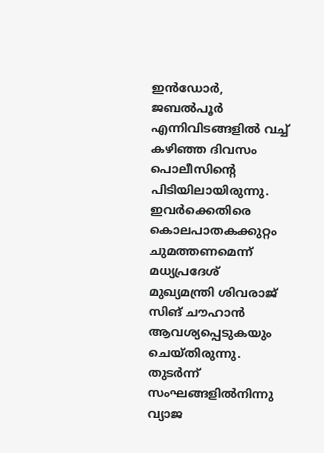ഇൻഡോർ, ജബൽപൂർ എന്നിവിടങ്ങളിൽ വച്ച് കഴിഞ്ഞ ദിവസം പൊലീസിന്റെ പിടിയിലായിരുന്നു. ഇവർക്കെതിരെ കൊലപാതകക്കുറ്റം ചുമത്തണമെന്ന് മധ്യപ്രദേശ് മുഖ്യമന്ത്രി ശിവരാജ് സിങ് ചൗഹാൻ ആവശ്യപ്പെടുകയും ചെയ്തിരുന്നു. തുടർന്ന് സംഘങ്ങളിൽനിന്നു വ്യാജ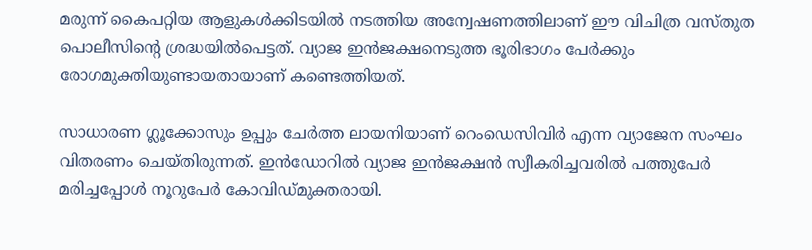മരുന്ന് കൈപറ്റിയ ആളുകൾക്കിടയിൽ നടത്തിയ അന്വേഷണത്തിലാണ് ഈ വിചിത്ര വസ്തുത പൊലീസിന്റെ ശ്രദ്ധയിൽപെട്ടത്. വ്യാജ ഇൻജക്ഷനെടുത്ത ഭൂരിഭാഗം പേർക്കും രോഗമുക്തിയുണ്ടായതായാണ് കണ്ടെത്തിയത്.

സാധാരണ ഗ്ലൂക്കോസും ഉപ്പും ചേർത്ത ലായനിയാണ് റെംഡെസിവിർ എന്ന വ്യാജേന സംഘം വിതരണം ചെയ്തിരുന്നത്. ഇൻഡോറിൽ വ്യാജ ഇൻജക്ഷൻ സ്വീകരിച്ചവരിൽ പത്തുപേർ മരിച്ചപ്പോൾ നൂറുപേർ കോവിഡ്മുക്തരായി.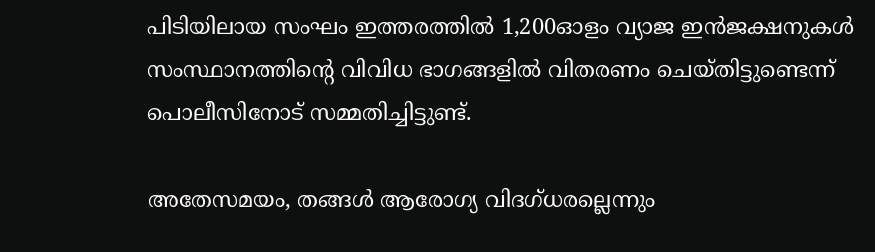പിടിയിലായ സംഘം ഇത്തരത്തിൽ 1,200ഓളം വ്യാജ ഇൻജക്ഷനുകൾ സംസ്ഥാനത്തിന്‍റെ വിവിധ ഭാഗങ്ങളില്‍ വിതരണം ചെയ്തിട്ടുണ്ടെന്ന് പൊലീസിനോട് സമ്മതിച്ചിട്ടുണ്ട്.

അതേസമയം, തങ്ങൾ ആരോഗ്യ വിദഗ്ധരല്ലെന്നും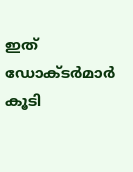ഇത് ഡോക്ടർമാർ കൂടി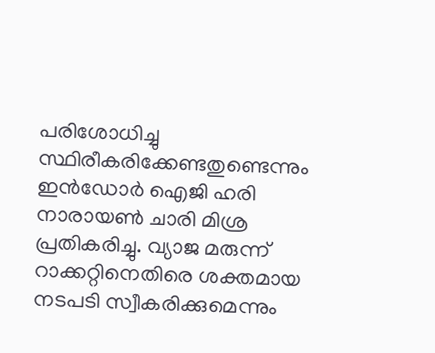പരിശോധിച്ചു സ്ഥിരീകരിക്കേണ്ടതുണ്ടെന്നും ഇൻഡോർ ഐജി ഹരി നാരായൺ ചാരി മിശ്ര പ്രതികരിച്ചു. വ്യാജ മരുന്ന് റാക്കറ്റിനെതിരെ ശക്തമായ നടപടി സ്വീകരിക്കുമെന്നും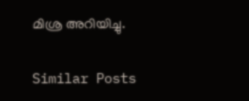മിശ്ര അറിയിച്ചു.

Similar Posts